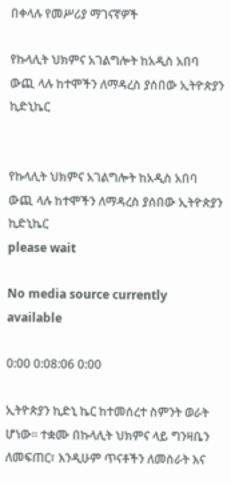በቀላሉ የመሥሪያ ማገናኛዎች

የኩላሊት ህክምና አገልግሎት ከአዲስ አበባ ውጪ ላሉ ከተሞችን ለማዳረስ ያሰበው ኢትዮጵያን ኪድኒኬር


የኩላሊት ህክምና አገልግሎት ከአዲስ አበባ ውጪ ላሉ ከተሞችን ለማዳረስ ያሰበው ኢትዮጵያን ኪድኒኬር
please wait

No media source currently available

0:00 0:08:06 0:00

ኢትዮጵያን ኪድኒ ኬር ከተመሰረተ ስምንት ወራት ሆነው፡፡ ተቋሙ በኩላሊት ህክምና ላይ ግንዛቤን ለመፍጠር፣ እንዲሁም ጥናቶችን ለመስራት እና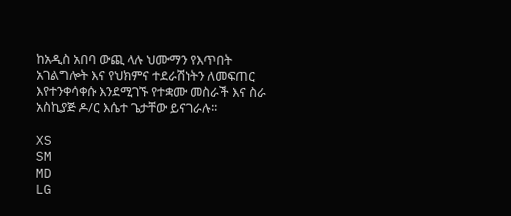ከአዲስ አበባ ውጪ ላሉ ህሙማን የእጥበት አገልግሎት እና የህክምና ተደራሽነትን ለመፍጠር እየተንቀሳቀሱ እንደሚገኙ የተቋሙ መስራች እና ስራ አስኪያጅ ዶ/ር እሴተ ጌታቸው ይናገራሉ፡፡

XS
SM
MD
LG